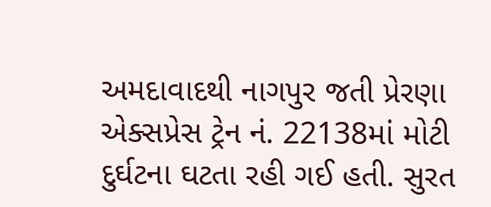અમદાવાદથી નાગપુર જતી પ્રેરણા એક્સપ્રેસ ટ્રેન નં. 22138માં મોટી દુર્ઘટના ઘટતા રહી ગઈ હતી. સુરત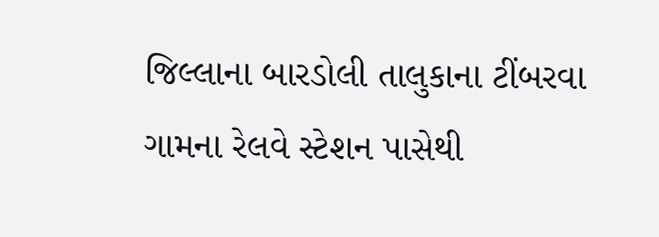જિલ્લાના બારડોલી તાલુકાના ટીંબરવા ગામના રેલવે સ્ટેશન પાસેથી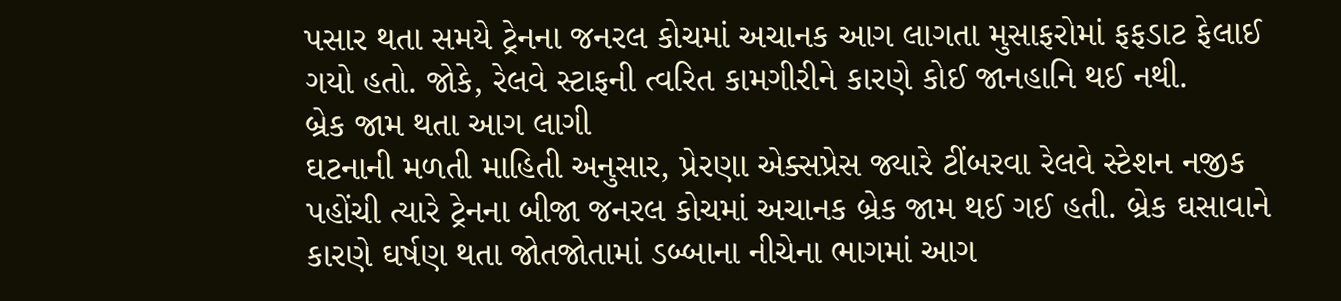પસાર થતા સમયે ટ્રેનના જનરલ કોચમાં અચાનક આગ લાગતા મુસાફરોમાં ફફડાટ ફેલાઈ ગયો હતો. જોકે, રેલવે સ્ટાફની ત્વરિત કામગીરીને કારણે કોઈ જાનહાનિ થઈ નથી.
બ્રેક જામ થતા આગ લાગી
ઘટનાની મળતી માહિતી અનુસાર, પ્રેરણા એક્સપ્રેસ જ્યારે ટીંબરવા રેલવે સ્ટેશન નજીક પહોંચી ત્યારે ટ્રેનના બીજા જનરલ કોચમાં અચાનક બ્રેક જામ થઈ ગઈ હતી. બ્રેક ઘસાવાને કારણે ઘર્ષણ થતા જોતજોતામાં ડબ્બાના નીચેના ભાગમાં આગ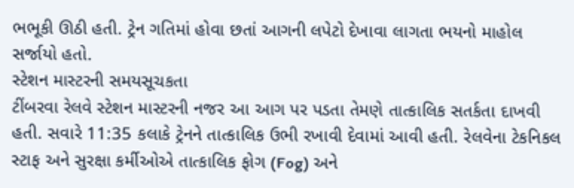ભભૂકી ઊઠી હતી. ટ્રેન ગતિમાં હોવા છતાં આગની લપેટો દેખાવા લાગતા ભયનો માહોલ સર્જાયો હતો.
સ્ટેશન માસ્ટરની સમયસૂચકતા
ટીંબરવા રેલવે સ્ટેશન માસ્ટરની નજર આ આગ પર પડતા તેમણે તાત્કાલિક સતર્કતા દાખવી હતી. સવારે 11:35 કલાકે ટ્રેનને તાત્કાલિક ઉભી રખાવી દેવામાં આવી હતી. રેલવેના ટેકનિકલ સ્ટાફ અને સુરક્ષા કર્મીઓએ તાત્કાલિક ફોગ (Fog) અને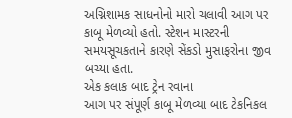અગ્નિશામક સાધનોનો મારો ચલાવી આગ પર કાબૂ મેળવ્યો હતો. સ્ટેશન માસ્ટરની સમયસૂચકતાને કારણે સેંકડો મુસાફરોના જીવ બચ્યા હતા.
એક કલાક બાદ ટ્રેન રવાના
આગ પર સંપૂર્ણ કાબૂ મેળવ્યા બાદ ટેકનિકલ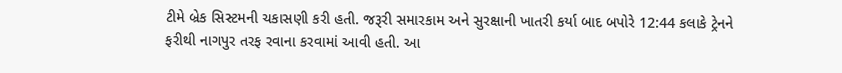ટીમે બ્રેક સિસ્ટમની ચકાસણી કરી હતી. જરૂરી સમારકામ અને સુરક્ષાની ખાતરી કર્યા બાદ બપોરે 12:44 કલાકે ટ્રેનને ફરીથી નાગપુર તરફ રવાના કરવામાં આવી હતી. આ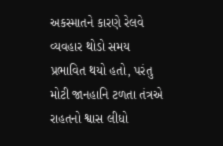અકસ્માતને કારણે રેલવે વ્યવહાર થોડો સમય પ્રભાવિત થયો હતો, પરંતુ મોટી જાનહાનિ ટળતા તંત્રએ રાહતનો શ્વાસ લીધો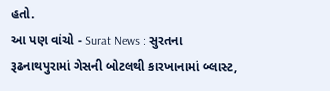હતો.
આ પણ વાંચો - Surat News : સુરતના રૂઢનાથપુરામાં ગેસની બોટલથી કારખાનામાં બ્લાસ્ટ,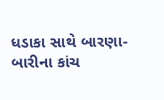ધડાકા સાથે બારણા-બારીના કાંચ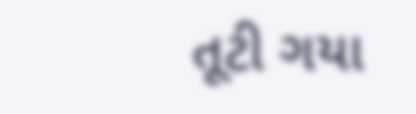તૂટી ગયા